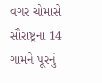વગર ચોમાસે સૌરાષ્ટ્રના 14 ગામને પૂરનું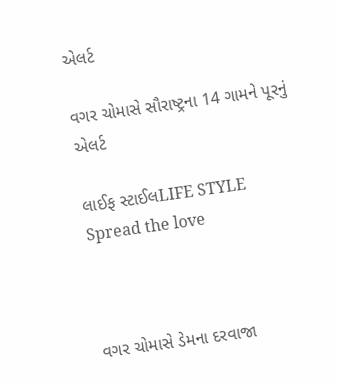એલર્ટ

વગર ચોમાસે સૌરાષ્ટ્રના 14 ગામને પૂરનું એલર્ટ

લાઈફ સ્ટાઈલLIFE STYLE
Spread the love



વગર ચોમાસે ડેમના દરવાજા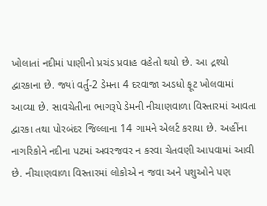ખોલાતાં નદીમાં પાણીનો પ્રચંડ પ્રવાહ વહેતો થયો છે. આ દ્રશ્યો દ્વારકાના છે. જ્યાં વર્તુ-2 ડેમના 4 દરવાજા અડધો ફૂટ ખોલવામાં આવ્યા છે. સાવચેતીના ભાગરૂપે ડેમની નીચાણવાળા વિસ્તારમાં આવતા દ્વારકા તથા પોરબંદર જિલ્લાના 14 ગામને એલર્ટ કરાયા છે. અહીંના નાગરિકોને નદીના પટમાં અવરજવર ન કરવા ચેતવણી આપવામાં આવી છે. નીચાણવાળા વિસ્તારમાં લોકોએ ન જવા અને પશુઓને પણ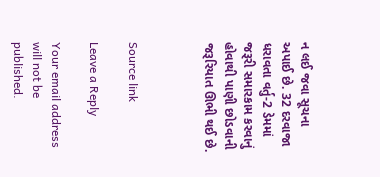ન લઈ જવા સૂચના અપાઈ છે. 32 દરવાજા ધરાવતા વર્તુ-2 ડેમમાં જરૂરી સમારકામ કરવાનું હોવાથી પાણી છોડવાની જરૂરિયાત ઊભી થઈ છે.



Source link

Leave a Reply

Your email address will not be published.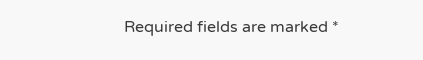Required fields are marked *